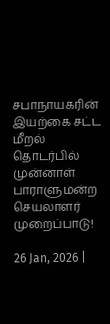சபாநாயகரின் இயற்கை சட்ட மீறல் தொடர்பில் முன்னாள் பாராளுமன்ற செயலாளர் முறைப்பாடு!

26 Jan, 2026 |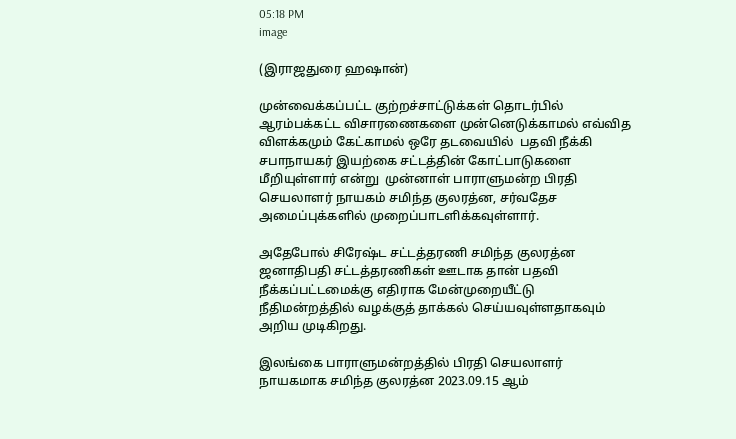05:18 PM
image

(இராஜதுரை ஹஷான்)

முன்வைக்கப்பட்ட குற்றச்சாட்டுக்கள் தொடர்பில் ஆரம்பக்கட்ட விசாரணைகளை முன்னெடுக்காமல் எவ்வித விளக்கமும் கேட்காமல் ஒரே தடவையில்  பதவி நீக்கி சபாநாயகர் இயற்கை சட்டத்தின் கோட்பாடுகளை மீறியுள்ளார் என்று  முன்னாள் பாராளுமன்ற பிரதி செயலாளர் நாயகம் சமிந்த குலரத்ன, சர்வதேச அமைப்புக்களில் முறைப்பாடளிக்கவுள்ளார்.

அதேபோல் சிரேஷ்ட சட்டத்தரணி சமிந்த குலரத்ன ஜனாதிபதி சட்டத்தரணிகள் ஊடாக தான் பதவி நீக்கப்பட்டமைக்கு எதிராக மேன்முறையீட்டு நீதிமன்றத்தில் வழக்குத் தாக்கல் செய்யவுள்ளதாகவும் அறிய முடிகிறது.

இலங்கை பாராளுமன்றத்தில் பிரதி செயலாளர் நாயகமாக சமிந்த குலரத்ன 2023.09.15 ஆம்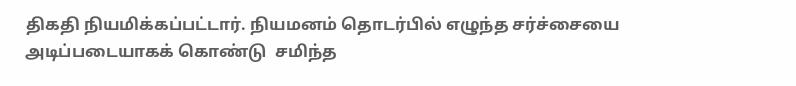திகதி நியமிக்கப்பட்டார். நியமனம் தொடர்பில் எழுந்த சர்ச்சையை அடிப்படையாகக் கொண்டு  சமிந்த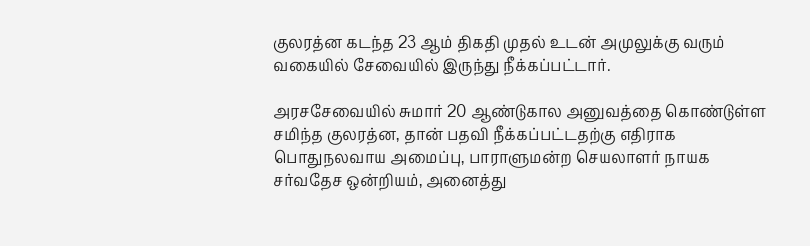குலரத்ன கடந்த 23 ஆம் திகதி முதல் உடன் அமுலுக்கு வரும் வகையில் சேவையில் இருந்து நீக்கப்பட்டார்.

அரசசேவையில் சுமார் 20 ஆண்டுகால அனுவத்தை கொண்டுள்ள சமிந்த குலரத்ன, தான் பதவி நீக்கப்பட்டதற்கு எதிராக பொதுநலவாய அமைப்பு, பாராளுமன்ற செயலாளர் நாயக சர்வதேச ஒன்றியம், அனைத்து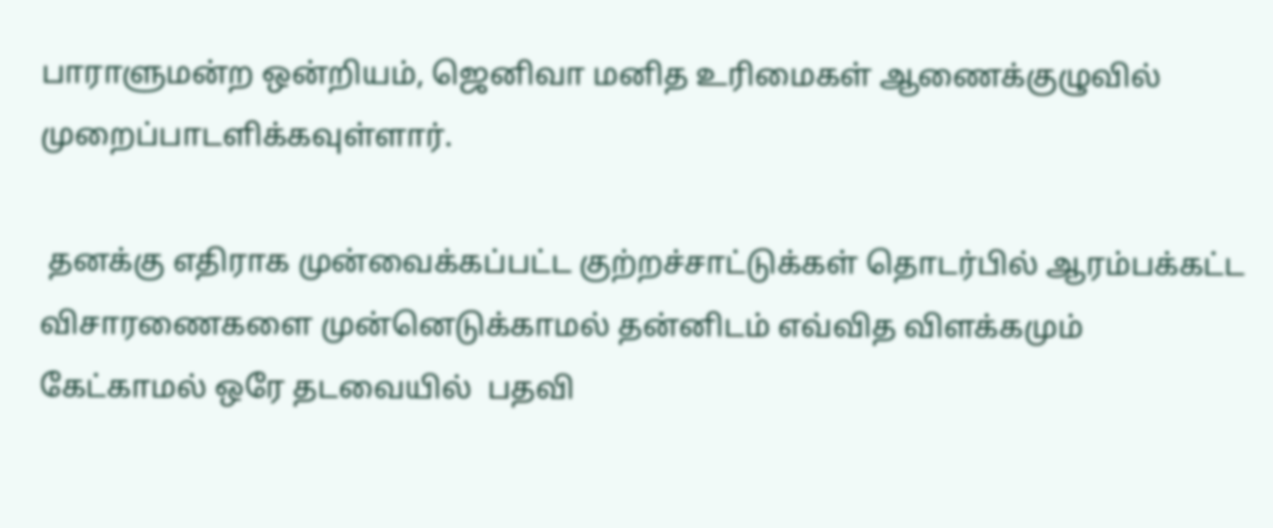பாராளுமன்ற ஒன்றியம், ஜெனிவா மனித உரிமைகள் ஆணைக்குழுவில் முறைப்பாடளிக்கவுள்ளார்.

 தனக்கு எதிராக முன்வைக்கப்பட்ட குற்றச்சாட்டுக்கள் தொடர்பில் ஆரம்பக்கட்ட விசாரணைகளை முன்னெடுக்காமல் தன்னிடம் எவ்வித விளக்கமும் கேட்காமல் ஒரே தடவையில்  பதவி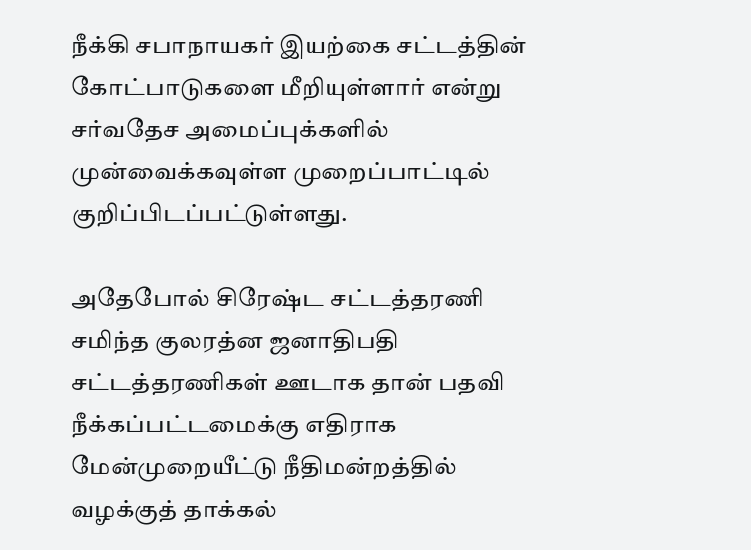நீக்கி சபாநாயகர் இயற்கை சட்டத்தின் கோட்பாடுகளை மீறியுள்ளார் என்று சர்வதேச அமைப்புக்களில் முன்வைக்கவுள்ள முறைப்பாட்டில் குறிப்பிடப்பட்டுள்ளது.

அதேபோல் சிரேஷ்ட சட்டத்தரணி சமிந்த குலரத்ன ஜனாதிபதி சட்டத்தரணிகள் ஊடாக தான் பதவி நீக்கப்பட்டமைக்கு எதிராக மேன்முறையீட்டு நீதிமன்றத்தில் வழக்குத் தாக்கல்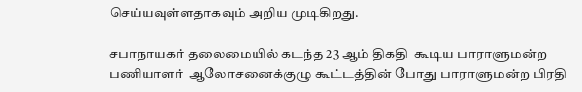செய்யவுள்ளதாகவும் அறிய முடிகிறது.

சபாநாயகர் தலைமையில் கடந்த 23 ஆம் திகதி  கூடிய பாராளுமன்ற பணியாளர்  ஆலோசனைக்குழு கூட்டத்தின் போது பாராளுமன்ற பிரதி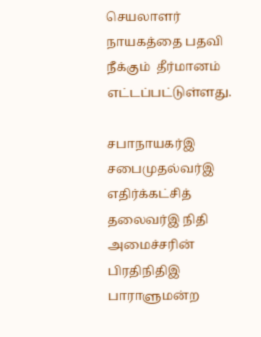செயலாளர் நாயகத்தை பதவி நீக்கும்  தீர்மானம் எட்டப்பட்டுள்ளது.

சபாநாயகர்இ சபைமுதல்வர்இ எதிர்க்கட்சித் தலைவர்இ நிதி அமைச்சரின் பிரதிநிதிஇ பாராளுமன்ற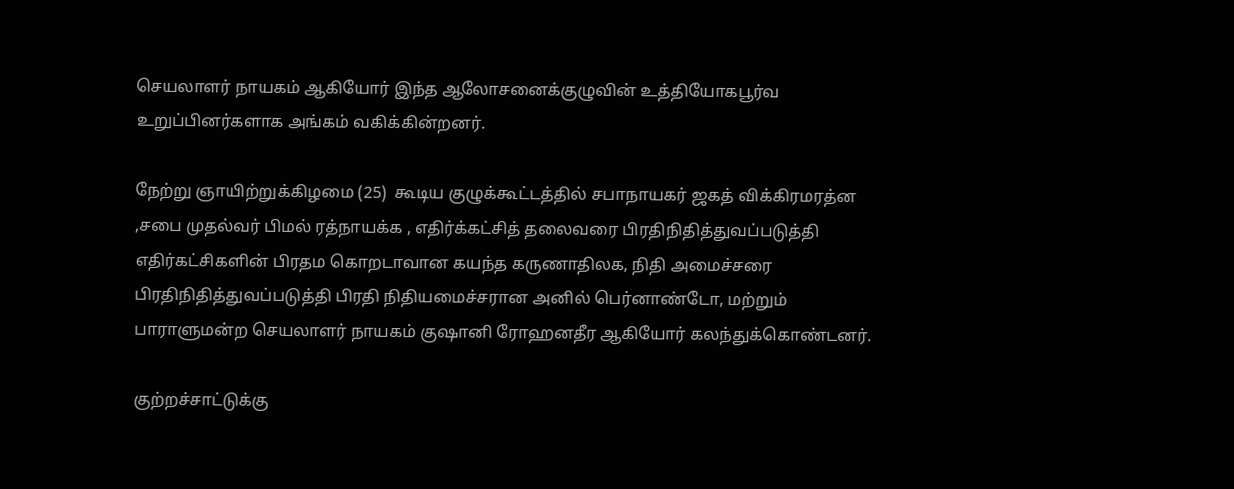செயலாளர் நாயகம் ஆகியோர் இந்த ஆலோசனைக்குழுவின் உத்தியோகபூர்வ உறுப்பினர்களாக அங்கம் வகிக்கின்றனர்.

நேற்று ஞாயிற்றுக்கிழமை (25)  கூடிய குழுக்கூட்டத்தில் சபாநாயகர் ஜகத் விக்கிரமரத்ன ,சபை முதல்வர் பிமல் ரத்நாயக்க , எதிர்க்கட்சித் தலைவரை பிரதிநிதித்துவப்படுத்தி எதிர்கட்சிகளின் பிரதம கொறடாவான கயந்த கருணாதிலக, நிதி அமைச்சரை பிரதிநிதித்துவப்படுத்தி பிரதி நிதியமைச்சரான அனில் பெர்னாண்டோ, மற்றும் பாராளுமன்ற செயலாளர் நாயகம் குஷானி ரோஹனதீர ஆகியோர் கலந்துக்கொண்டனர்.

குற்றச்சாட்டுக்கு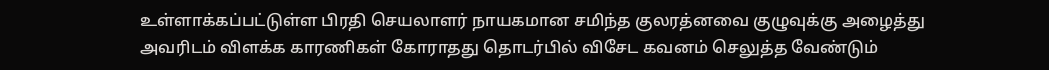உள்ளாக்கப்பட்டுள்ள பிரதி செயலாளர் நாயகமான சமிந்த குலரத்னவை குழுவுக்கு அழைத்து அவரிடம் விளக்க காரணிகள் கோராதது தொடர்பில் விசேட கவனம் செலுத்த வேண்டும்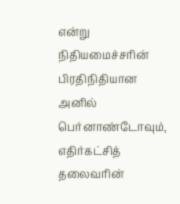என்று நிதியமைச்சரின் பிரதிநிதியான அனில் பெர்னாண்டோவும், எதிர்கட்சித் தலைவரின்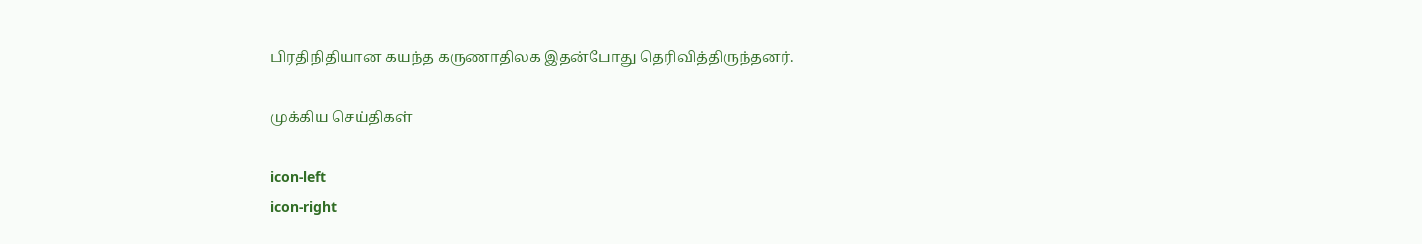பிரதிநிதியான கயந்த கருணாதிலக இதன்போது தெரிவித்திருந்தனர்.

முக்கிய செய்திகள்

icon-left
icon-right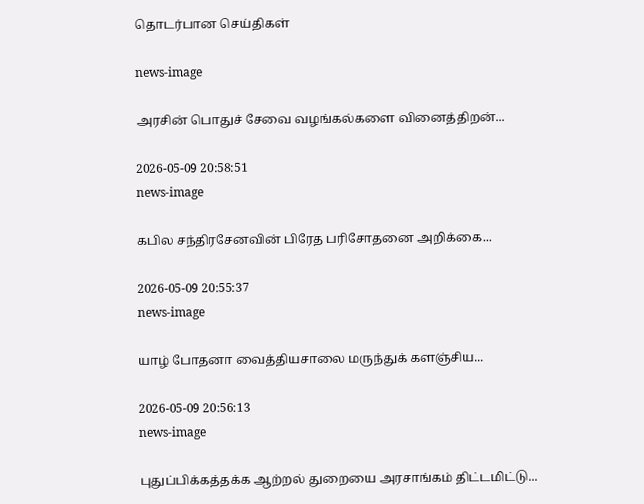தொடர்பான செய்திகள்

news-image

அரசின் பொதுச் சேவை வழங்கல்களை வினைத்திறன்...

2026-05-09 20:58:51
news-image

கபில சந்திரசேனவின் பிரேத பரிசோதனை அறிக்கை...

2026-05-09 20:55:37
news-image

யாழ் போதனா வைத்தியசாலை மருந்துக் களஞ்சிய...

2026-05-09 20:56:13
news-image

புதுப்பிக்கத்தக்க ஆற்றல் துறையை அரசாங்கம் திட்டமிட்டு...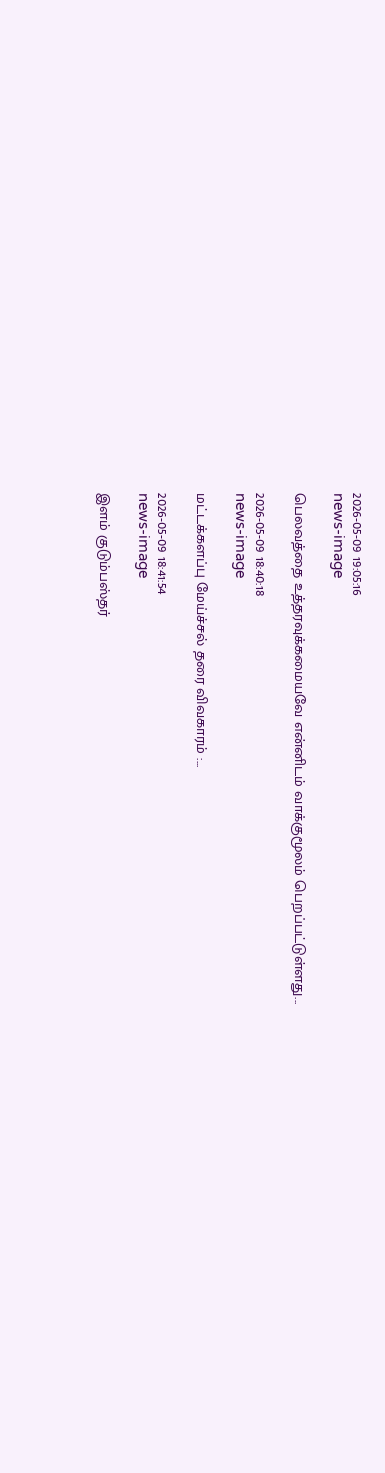2026-05-09 19:05:16
news-image

பெலவத்தை உத்தரவுக்கமையவே என்னிடம் வாக்குமூலம் பெறப்பட்டுள்ளது...

2026-05-09 18:40:18
news-image

மட்டக்களப்பு மேய்ச்சல் தரை விவகாரம் :...

2026-05-09 18:41:54
news-image

இளம் குடும்பஸ்தர்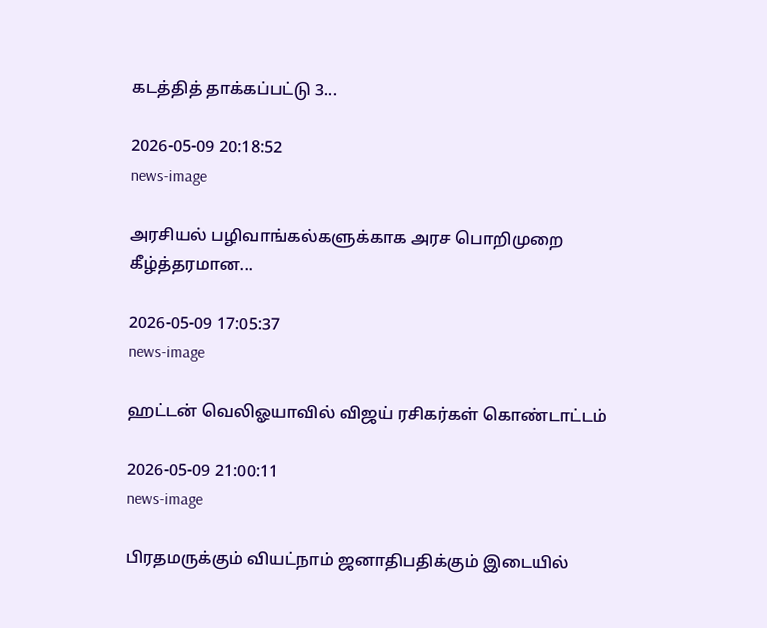கடத்தித் தாக்கப்பட்டு 3...

2026-05-09 20:18:52
news-image

அரசியல் பழிவாங்கல்களுக்காக அரச பொறிமுறை கீழ்த்தரமான...

2026-05-09 17:05:37
news-image

ஹட்டன் வெலிஓயாவில் விஜய் ரசிகர்கள் கொண்டாட்டம்

2026-05-09 21:00:11
news-image

பிரதமருக்கும் வியட்நாம் ஜனாதிபதிக்கும் இடையில்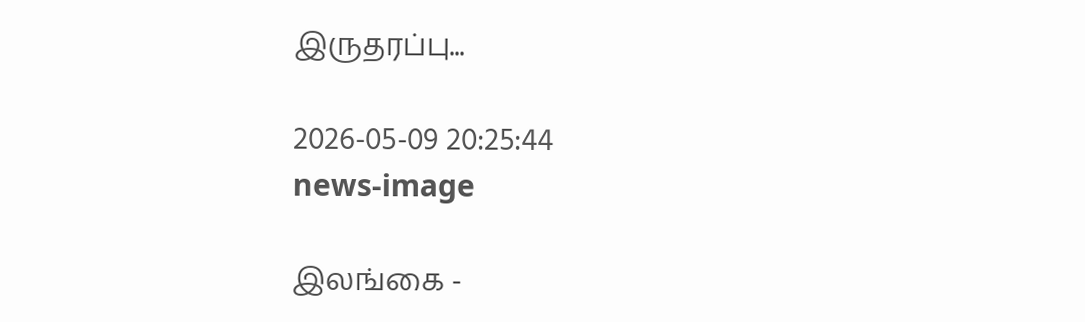இருதரப்பு...

2026-05-09 20:25:44
news-image

இலங்கை -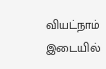வியட்நாம் இடையில்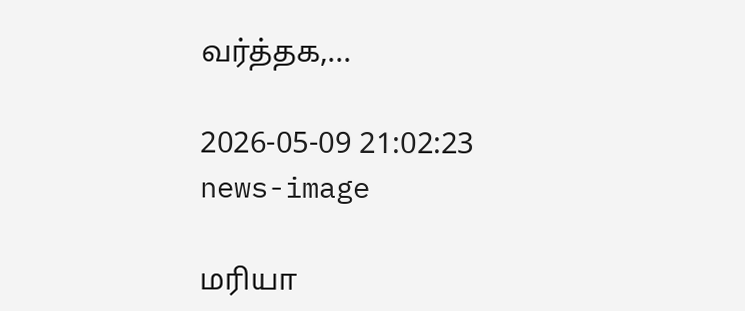வர்த்தக,...

2026-05-09 21:02:23
news-image

மரியா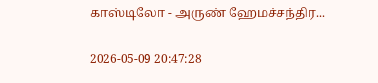காஸ்டிலோ - அருண் ஹேமச்சந்திர...

2026-05-09 20:47:28